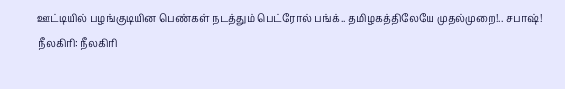ஊட்டியில் பழங்குடியின பெண்கள் நடத்தும் பெட்ரோல் பங்க்.. தமிழகத்திலேயே முதல்முறை!.. சபாஷ்!
நீலகிரி: நீலகிரி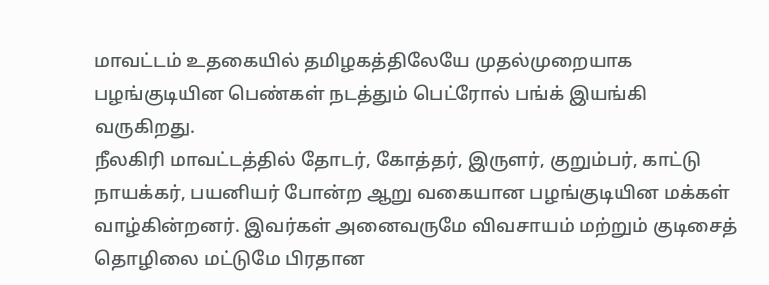மாவட்டம் உதகையில் தமிழகத்திலேயே முதல்முறையாக பழங்குடியின பெண்கள் நடத்தும் பெட்ரோல் பங்க் இயங்கி வருகிறது.
நீலகிரி மாவட்டத்தில் தோடர், கோத்தர், இருளர், குறும்பர், காட்டு நாயக்கர், பயனியர் போன்ற ஆறு வகையான பழங்குடியின மக்கள் வாழ்கின்றனர். இவர்கள் அனைவருமே விவசாயம் மற்றும் குடிசைத் தொழிலை மட்டுமே பிரதான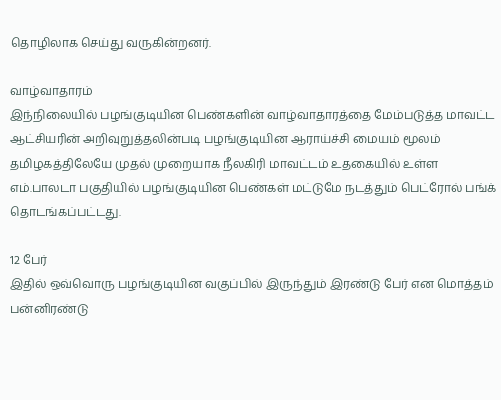தொழிலாக செய்து வருகின்றனர்.

வாழ்வாதாரம்
இந்நிலையில் பழங்குடியின பெண்களின் வாழ்வாதாரத்தை மேம்படுத்த மாவட்ட ஆட்சியரின் அறிவுறுத்தலின்படி பழங்குடியின ஆராய்ச்சி மையம் மூலம் தமிழகத்திலேயே முதல் முறையாக நீலகிரி மாவட்டம் உதகையில் உள்ள எம்.பாலடா பகுதியில் பழங்குடியின பெண்கள் மட்டுமே நடத்தும் பெட்ரோல் பங்க் தொடங்கப்பட்டது.

12 பேர்
இதில் ஒவ்வொரு பழங்குடியின வகுப்பில் இருந்தும் இரண்டு பேர் என மொத்தம் பன்னிரண்டு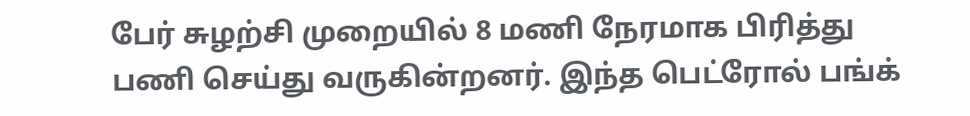பேர் சுழற்சி முறையில் 8 மணி நேரமாக பிரித்து பணி செய்து வருகின்றனர். இந்த பெட்ரோல் பங்க்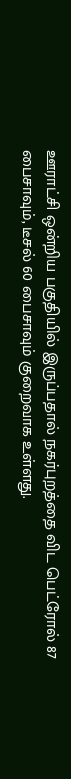ஊராட்சி ஒன்றிய பகுதியில் இருப்பதால் நகர்புறத்தை விட பெட்ரோல் 87 பைசாவும், டீசல் 60 பைசாவும் குறைவாக உள்ளது.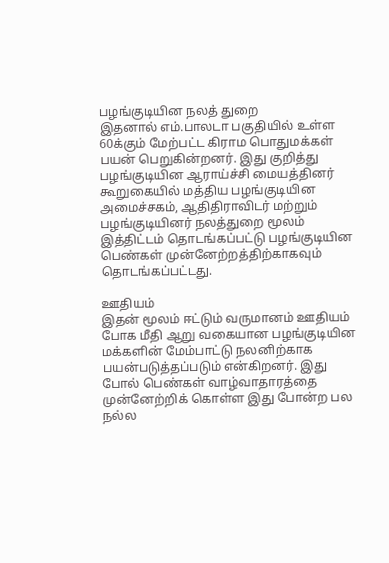பழங்குடியின நலத் துறை
இதனால் எம்.பாலடா பகுதியில் உள்ள 60க்கும் மேற்பட்ட கிராம பொதுமக்கள் பயன் பெறுகின்றனர். இது குறித்து பழங்குடியின ஆராய்ச்சி மையத்தினர் கூறுகையில் மத்திய பழங்குடியின அமைச்சகம், ஆதிதிராவிடர் மற்றும் பழங்குடியினர் நலத்துறை மூலம் இத்திட்டம் தொடங்கப்பட்டு பழங்குடியின பெண்கள் முன்னேற்றத்திற்காகவும் தொடங்கப்பட்டது.

ஊதியம்
இதன் மூலம் ஈட்டும் வருமானம் ஊதியம் போக மீதி ஆறு வகையான பழங்குடியின மக்களின் மேம்பாட்டு நலனிற்காக பயன்படுத்தப்படும் என்கிறனர். இது போல் பெண்கள் வாழ்வாதாரத்தை முன்னேற்றிக் கொள்ள இது போன்ற பல நல்ல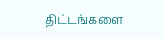திட்டங்களை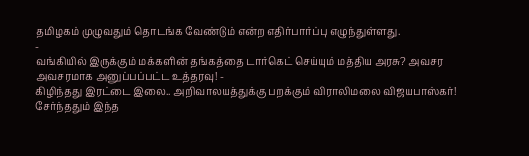தமிழகம் முழுவதும் தொடங்க வேண்டும் என்ற எதிர்பார்ப்பு எழுந்துள்ளது.
-
வங்கியில் இருக்கும் மக்களின் தங்கத்தை டார்கெட் செய்யும் மத்திய அரசு? அவசர அவசரமாக அனுப்பப்பட்ட உத்தரவு! -
கிழிந்தது இரட்டை இலை.. அறிவாலயத்துக்கு பறக்கும் விராலிமலை விஜயபாஸ்கர்! சேர்ந்ததும் இந்த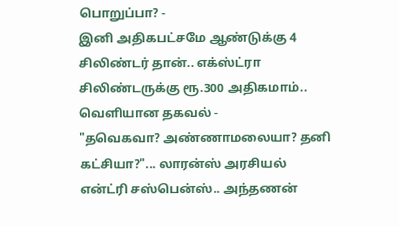பொறுப்பா? -
இனி அதிகபட்சமே ஆண்டுக்கு 4 சிலிண்டர் தான்.. எக்ஸ்ட்ரா சிலிண்டருக்கு ரூ.300 அதிகமாம்.. வெளியான தகவல் -
"தவெகவா? அண்ணாமலையா? தனி கட்சியா?"... லாரன்ஸ் அரசியல் என்ட்ரி சஸ்பென்ஸ்.. அந்தணன்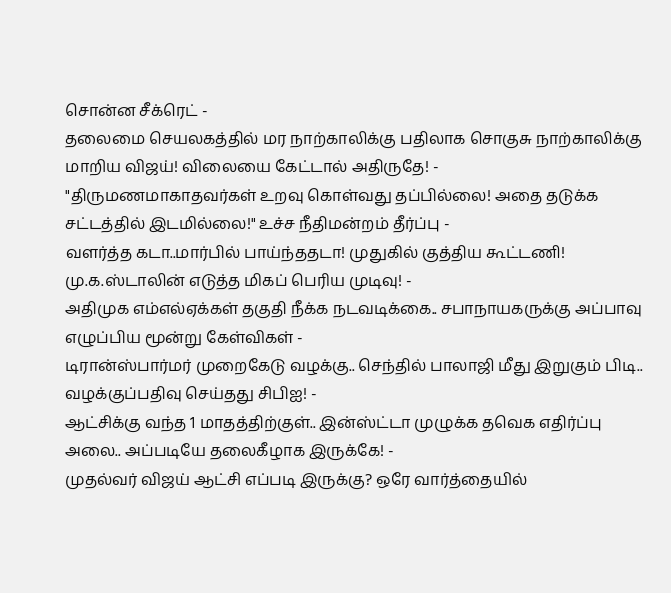சொன்ன சீக்ரெட் -
தலைமை செயலகத்தில் மர நாற்காலிக்கு பதிலாக சொகுசு நாற்காலிக்கு மாறிய விஜய்! விலையை கேட்டால் அதிருதே! -
"திருமணமாகாதவர்கள் உறவு கொள்வது தப்பில்லை! அதை தடுக்க சட்டத்தில் இடமில்லை!" உச்ச நீதிமன்றம் தீர்ப்பு -
வளர்த்த கடா..மார்பில் பாய்ந்ததடா! முதுகில் குத்திய கூட்டணி! மு.க.ஸ்டாலின் எடுத்த மிகப் பெரிய முடிவு! -
அதிமுக எம்எல்ஏக்கள் தகுதி நீக்க நடவடிக்கை.. சபாநாயகருக்கு அப்பாவு எழுப்பிய மூன்று கேள்விகள் -
டிரான்ஸ்பார்மர் முறைகேடு வழக்கு.. செந்தில் பாலாஜி மீது இறுகும் பிடி.. வழக்குப்பதிவு செய்தது சிபிஐ! -
ஆட்சிக்கு வந்த 1 மாதத்திற்குள்.. இன்ஸ்ட்டா முழுக்க தவெக எதிர்ப்பு அலை.. அப்படியே தலைகீழாக இருக்கே! -
முதல்வர் விஜய் ஆட்சி எப்படி இருக்கு? ஒரே வார்த்தையில்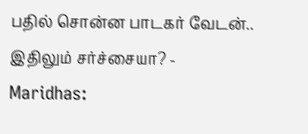பதில் சொன்ன பாடகர் வேடன்.. இதிலும் சர்ச்சையா? -
Maridhas: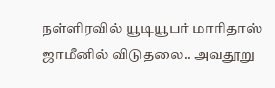நள்ளிரவில் யூடியூபர் மாரிதாஸ் ஜாமீனில் விடுதலை.. அவதூறு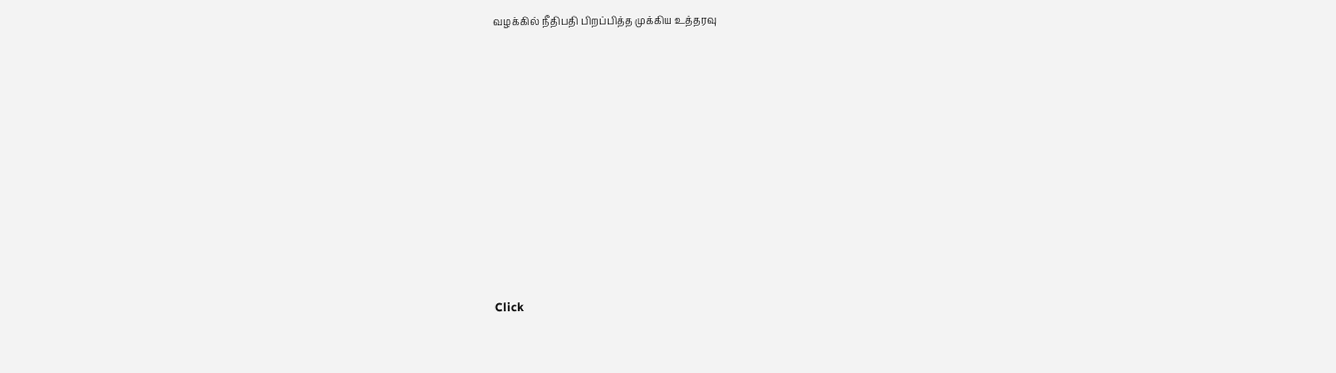வழக்கில் நீதிபதி பிறப்பித்த முக்கிய உத்தரவு












Click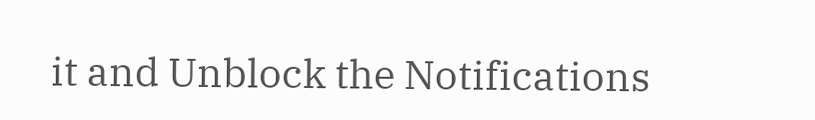it and Unblock the Notifications